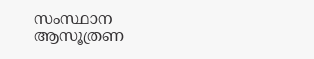സംസ്ഥാന ആസൂത്രണ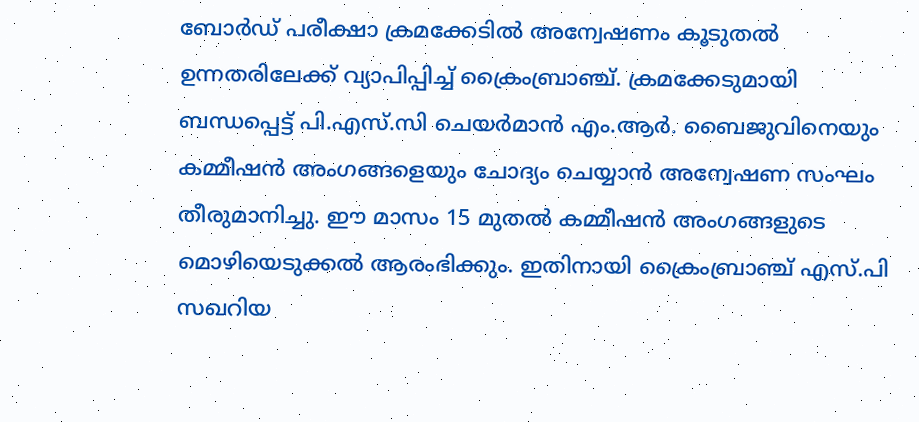ബോർഡ് പരീക്ഷാ ക്രമക്കേടിൽ അന്വേഷണം കൂടുതൽ ഉന്നതരിലേക്ക് വ്യാപിപ്പിച്ച് ക്രൈംബ്രാഞ്ച്. ക്രമക്കേടുമായി ബന്ധപ്പെട്ട് പി.എസ്.സി ചെയർമാൻ എം.ആർ. ബൈജുവിനെയും കമ്മീഷൻ അംഗങ്ങളെയും ചോദ്യം ചെയ്യാൻ അന്വേഷണ സംഘം തീരുമാനിച്ചു. ഈ മാസം 15 മുതൽ കമ്മീഷൻ അംഗങ്ങളുടെ മൊഴിയെടുക്കൽ ആരംഭിക്കും. ഇതിനായി ക്രൈംബ്രാഞ്ച് എസ്.പി സഖറിയ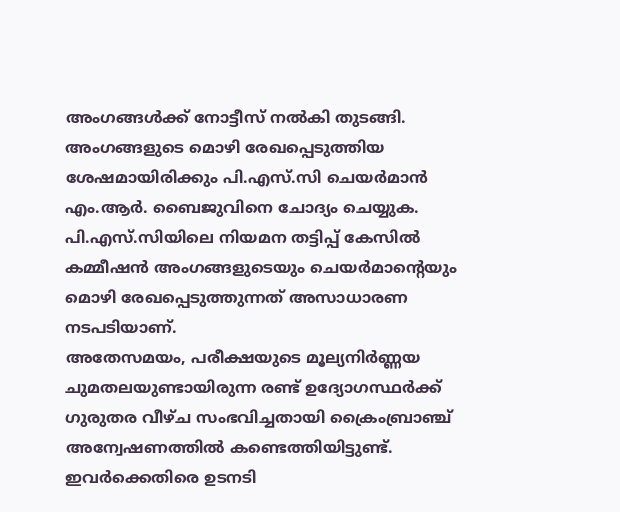അംഗങ്ങൾക്ക് നോട്ടീസ് നൽകി തുടങ്ങി.
അംഗങ്ങളുടെ മൊഴി രേഖപ്പെടുത്തിയ ശേഷമായിരിക്കും പി.എസ്.സി ചെയർമാൻ എം.ആർ. ബൈജുവിനെ ചോദ്യം ചെയ്യുക. പി.എസ്.സിയിലെ നിയമന തട്ടിപ്പ് കേസിൽ കമ്മീഷൻ അംഗങ്ങളുടെയും ചെയർമാന്റെയും മൊഴി രേഖപ്പെടുത്തുന്നത് അസാധാരണ നടപടിയാണ്.
അതേസമയം, പരീക്ഷയുടെ മൂല്യനിർണ്ണയ ചുമതലയുണ്ടായിരുന്ന രണ്ട് ഉദ്യോഗസ്ഥർക്ക് ഗുരുതര വീഴ്ച സംഭവിച്ചതായി ക്രൈംബ്രാഞ്ച് അന്വേഷണത്തിൽ കണ്ടെത്തിയിട്ടുണ്ട്. ഇവർക്കെതിരെ ഉടനടി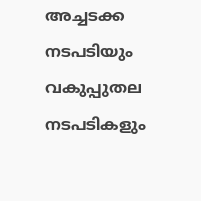അച്ചടക്ക നടപടിയും വകുപ്പുതല നടപടികളും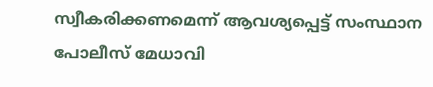സ്വീകരിക്കണമെന്ന് ആവശ്യപ്പെട്ട് സംസ്ഥാന പോലീസ് മേധാവി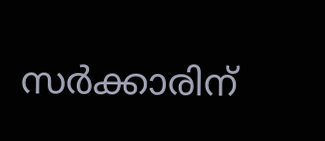സർക്കാരിന്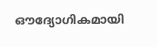ഔദ്യോഗികമായി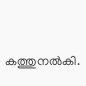കത്തുനൽകി.